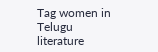Tag women in Telugu literature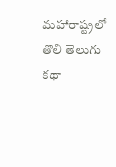మహారాష్ట్రలో తొలి తెలుగు కథా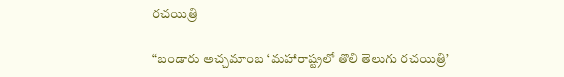రచయిత్రి

“బండారు అచ్చమాంబ ‘మహారాష్ట్రలో తొలి తెలుగు రచయిత్రి’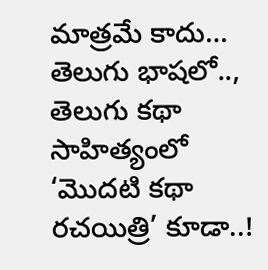మాత్రమే కాదు… తెలుగు భాషలో.., తెలుగు కథా సాహిత్యంలో ‘మొదటి కథా రచయిత్రి’ కూడా..!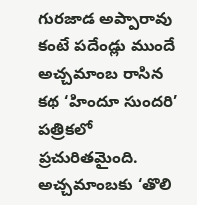గురజాడ అప్పారావు కంటే పదేండ్లు ముందే అచ్చమాంబ రాసిన కథ ‘హిందూ సుందరి’ పత్రికలో ప్రచురితమైంది. అచ్చమాంబకు ‘తొలి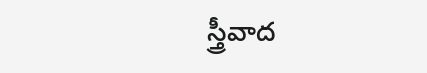స్త్రీవాద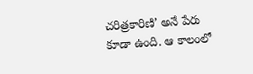చరిత్రకారిణి’ అనే పేరు కూడా ఉంది. ఆ కాలంలో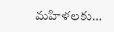మహిళలకు…